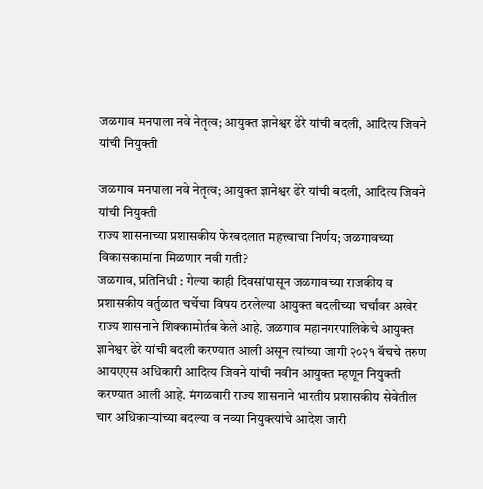जळगाव मनपाला नवे नेतृत्व; आयुक्त ज्ञानेश्वर ढेरे यांची बदली, आदित्य जिवने यांची नियुक्ती

जळगाव मनपाला नवे नेतृत्व; आयुक्त ज्ञानेश्वर ढेरे यांची बदली, आदित्य जिवने यांची नियुक्ती
राज्य शासनाच्या प्रशासकीय फेरबदलात महत्त्वाचा निर्णय; जळगावच्या विकासकामांना मिळणार नवी गती?
जळगाव, प्रतिनिधी : गेल्या काही दिवसांपासून जळगावच्या राजकीय व प्रशासकीय वर्तुळात चर्चेचा विषय ठरलेल्या आयुक्त बदलीच्या चर्चांवर अखेर राज्य शासनाने शिक्कामोर्तब केले आहे. जळगाव महानगरपालिकेचे आयुक्त ज्ञानेश्वर ढेरे यांची बदली करण्यात आली असून त्यांच्या जागी २०२१ बॅचचे तरुण आयएएस अधिकारी आदित्य जिवने यांची नवीन आयुक्त म्हणून नियुक्ती करण्यात आली आहे. मंगळवारी राज्य शासनाने भारतीय प्रशासकीय सेवेतील चार अधिकाऱ्यांच्या बदल्या व नव्या नियुक्त्यांचे आदेश जारी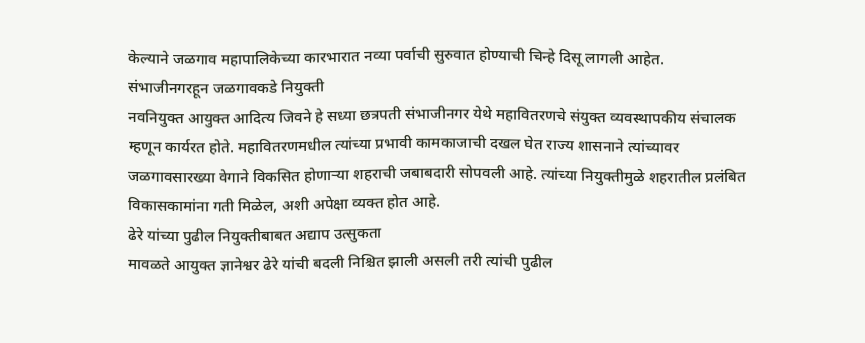केल्याने जळगाव महापालिकेच्या कारभारात नव्या पर्वाची सुरुवात होण्याची चिन्हे दिसू लागली आहेत.
संभाजीनगरहून जळगावकडे नियुक्ती
नवनियुक्त आयुक्त आदित्य जिवने हे सध्या छत्रपती संभाजीनगर येथे महावितरणचे संयुक्त व्यवस्थापकीय संचालक म्हणून कार्यरत होते. महावितरणमधील त्यांच्या प्रभावी कामकाजाची दखल घेत राज्य शासनाने त्यांच्यावर जळगावसारख्या वेगाने विकसित होणाऱ्या शहराची जबाबदारी सोपवली आहे. त्यांच्या नियुक्तीमुळे शहरातील प्रलंबित विकासकामांना गती मिळेल, अशी अपेक्षा व्यक्त होत आहे.
ढेरे यांच्या पुढील नियुक्तीबाबत अद्याप उत्सुकता
मावळते आयुक्त ज्ञानेश्वर ढेरे यांची बदली निश्चित झाली असली तरी त्यांची पुढील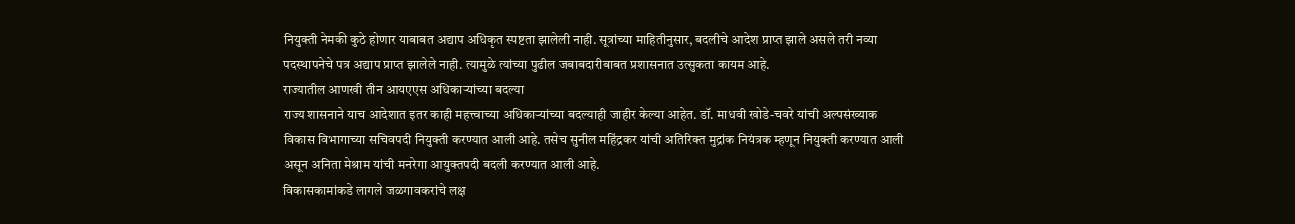नियुक्ती नेमकी कुठे होणार याबाबत अद्याप अधिकृत स्पष्टता झालेली नाही. सूत्रांच्या माहितीनुसार, बदलीचे आदेश प्राप्त झाले असले तरी नव्या पदस्थापनेचे पत्र अद्याप प्राप्त झालेले नाही. त्यामुळे त्यांच्या पुढील जबाबदारीबाबत प्रशासनात उत्सुकता कायम आहे.
राज्यातील आणखी तीन आयएएस अधिकाऱ्यांच्या बदल्या
राज्य शासनाने याच आदेशात इतर काही महत्त्वाच्या अधिकाऱ्यांच्या बदल्याही जाहीर केल्या आहेत. डॉ. माधवी खोडे-चवरे यांची अल्पसंख्याक विकास विभागाच्या सचिवपदी नियुक्ती करण्यात आली आहे. तसेच सुनील महिंद्रकर यांची अतिरिक्त मुद्रांक नियंत्रक म्हणून नियुक्ती करण्यात आली असून अनिता मेश्राम यांची मनरेगा आयुक्तपदी बदली करण्यात आली आहे.
विकासकामांकडे लागले जळगावकरांचे लक्ष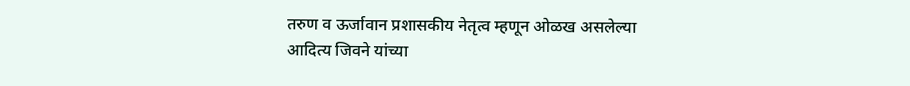तरुण व ऊर्जावान प्रशासकीय नेतृत्व म्हणून ओळख असलेल्या आदित्य जिवने यांच्या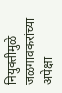नियुक्तीमुळे जळगावकरांच्या अपेक्षा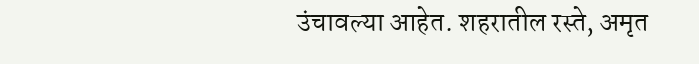उंचावल्या आहेत. शहरातील रस्ते, अमृत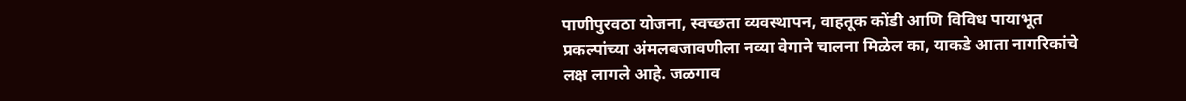पाणीपुरवठा योजना, स्वच्छता व्यवस्थापन, वाहतूक कोंडी आणि विविध पायाभूत प्रकल्पांच्या अंमलबजावणीला नव्या वेगाने चालना मिळेल का, याकडे आता नागरिकांचे लक्ष लागले आहे. जळगाव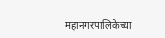महानगरपालिकेच्या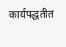कार्यपद्धतीत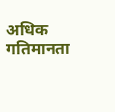अधिक गतिमानता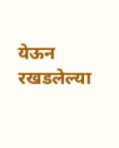येऊन रखडलेल्या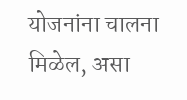योजनांना चालना मिळेल, असा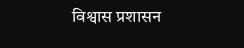विश्वास प्रशासन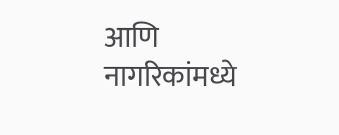आणि नागरिकांमध्ये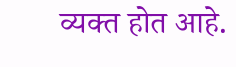व्यक्त होत आहे.